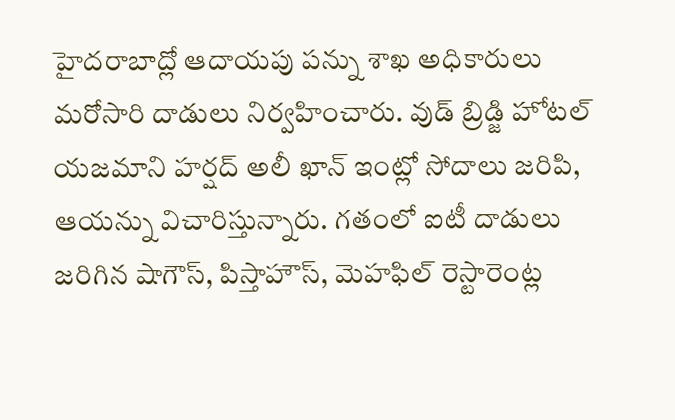హైదరాబాద్లో ఆదాయపు పన్ను శాఖ అధికారులు మరోసారి దాడులు నిర్వహించారు. వుడ్ బ్రిడ్జి హోటల్ యజమాని హర్షద్ అలీ ఖాన్ ఇంట్లో సోదాలు జరిపి, ఆయన్ను విచారిస్తున్నారు. గతంలో ఐటీ దాడులు జరిగిన షాగౌస్, పిస్తాహౌస్, మెహఫిల్ రెస్టారెంట్ల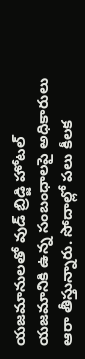యజమానులతో వుడ్ బ్రిడ్జి హోటల్ యజమానికి ఉన్న సంబంధాలపై అధికారులు ఆరా తీస్తున్నారు. సోదాల్లో పలు కీలక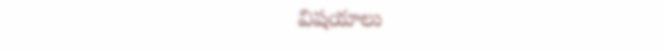విషయాలు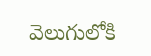వెలుగులోకి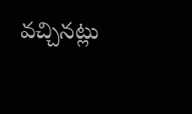వచ్చినట్లు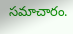సమాచారం.